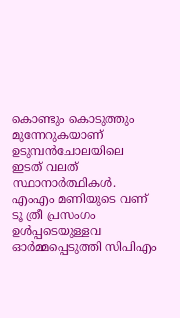കൊണ്ടും കൊടുത്തും മുന്നേറുകയാണ് ഉടുമ്പൻചോലയിലെ ഇടത് വലത് സ്ഥാനാ‍ര്‍ത്ഥികൾ. എംഎം മണിയുടെ വണ് ടൂ ത്രീ പ്രസംഗം ഉൾപ്പടെയുള്ളവ ഓർമ്മപ്പെടുത്തി സിപിഎം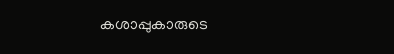കശാപ്പുകാരുടെ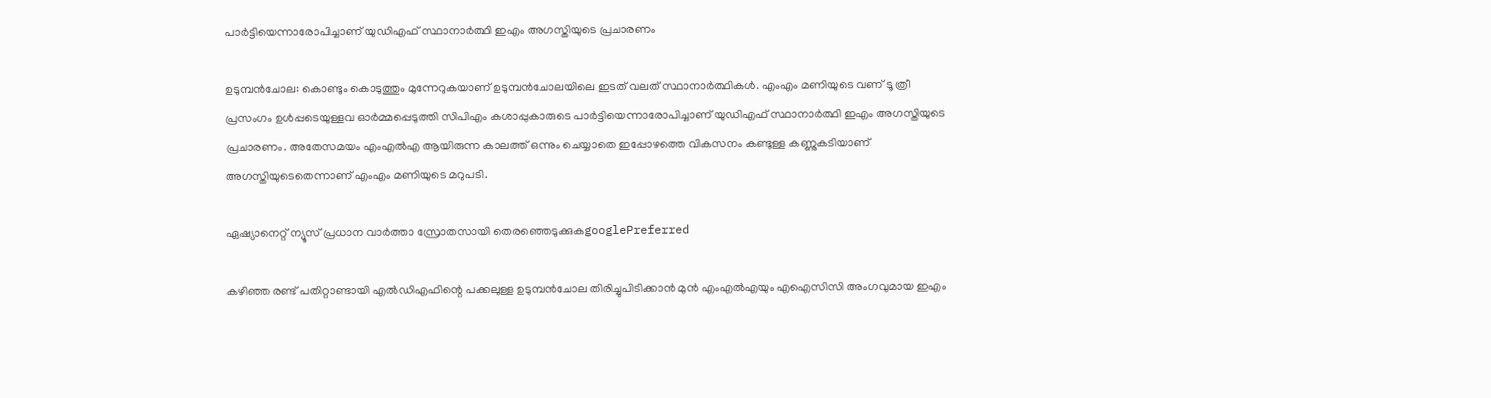പാർട്ടിയെന്നാരോപിച്ചാണ് യു‍ഡിഎഫ് സ്ഥാനാര്‍ത്ഥി ഇഎം അഗസ്തിയുടെ പ്രചാരണം

ഉടുമ്പൻചോല: കൊണ്ടും കൊടുത്തും മുന്നേറുകയാണ് ഉടുമ്പൻചോലയിലെ ഇടത് വലത് സ്ഥാനാ‍ര്‍ത്ഥികൾ. എംഎം മണിയുടെ വണ് ടൂ ത്രീ പ്രസംഗം ഉൾപ്പടെയുള്ളവ ഓർമ്മപ്പെടുത്തി സിപിഎം കശാപ്പുകാരുടെ പാർട്ടിയെന്നാരോപിച്ചാണ് യു‍ഡിഎഫ് സ്ഥാനാര്‍ത്ഥി ഇഎം അഗസ്തിയുടെ പ്രചാരണം. അതേസമയം എംഎൽഎ ആയിരുന്ന കാലത്ത് ഒന്നും ചെയ്യാതെ ഇപ്പോഴത്തെ വികസനം കണ്ടുള്ള കണ്ണുകടിയാണ് അഗസ്തിയുടെതെന്നാണ് എംഎം മണിയുടെ മറുപടി.

ഏഷ്യാനെറ്റ് ന്യൂസ് പ്രധാന വാർത്താ സ്രോതസായി തെരഞ്ഞെടുക്കുകgooglePreferred

കഴിഞ്ഞ രണ്ട് പതിറ്റാണ്ടായി എൽഡിഎഫിന്റെ പക്കലുള്ള ഉടുമ്പൻചോല തിരിച്ചുപിടിക്കാൻ മുൻ എംഎൽഎയും എഐസിസി അംഗവുമായ ഇഎം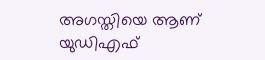അഗസ്തിയെ ആണ് യു‍ഡിഎഫ്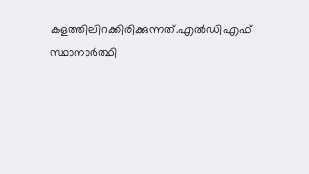കളത്തിലിറക്കിരിക്കുന്നത്.എൽ‍ഡിഎഫ് സ്ഥാനാ‍ര്‍ത്ഥി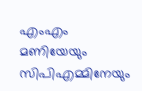എംഎം മണിയേയും സിപിഎമ്മിനേയും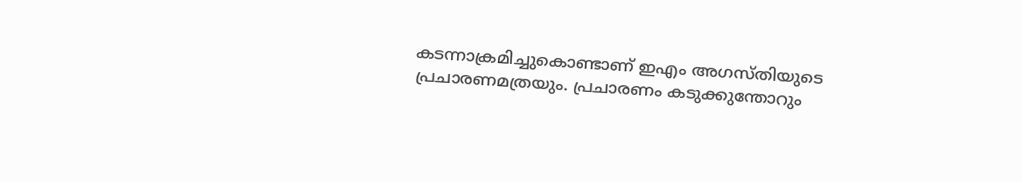കടന്നാക്രമിച്ചുകൊണ്ടാണ് ഇഎം അഗസ്തിയുടെ പ്രചാരണമത്രയും. പ്രചാരണം കടുക്കുന്തോറും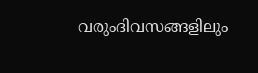വരുംദിവസങ്ങളിലും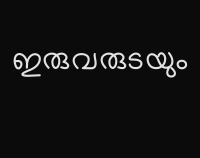ഇരുവരുടയും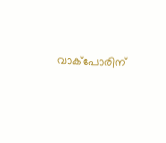വാക്പോരിന്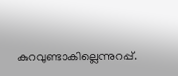കുറവുണ്ടാകില്ലെന്നുറപ്പ്.